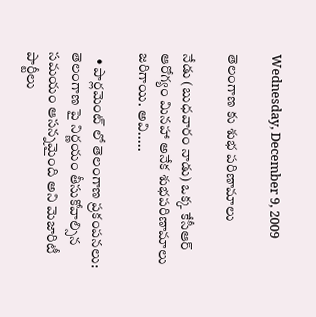Wednesday, December 9, 2009

తెలంగాణ కు శుభ పరిణామాలు

నేడు (బుధవారం నాడు) ఒక్క కేసీఆర్ ఆరోగ్యం మినహా అనేక శుభపరిణామాలు జరిగాయి. అవి.....

  • పార్లమెంట్ లో తెలంగాణ ప్రకంపనలు: తెలంగాణ పై నిర్ణయం తీసుకోవాల్సిన సమయం ఆసన్నమైంది అని మెజారిటీ పార్టీలు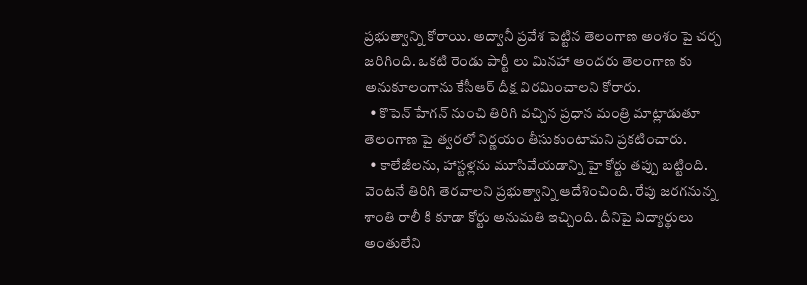ప్రభుత్వాన్ని కోరాయి. అద్వానీ ప్రవేశ పెట్టిన తెలంగాణ అంశం పై చర్చ జరిగింది. ఒకటి రెండు పార్టీ లు మినహా అందరు తెలంగాణ కు అనుకూలంగాను కేసీఆర్ దీక్ష విరమించాలని కోరారు.
  • కొపెన్ హేగన్ నుంచి తిరిగి వచ్చిన ప్రధాన మంత్రి మాట్లాడుతూ తెలంగాణ పై త్వరలో నిర్ణయం తీసుకుంటామని ప్రకటించారు.
  • కాలేజీలను, హాస్టళ్లను మూసివేయడాన్ని హై కోర్టు తప్పు బట్టింది. వెంటనే తిరిగి తెరవాలని ప్రభుత్వాన్ని ఆదేశించింది. రేపు జరగనున్న శాంతి రాలీ కి కూడా కోర్టు అనుమతి ఇచ్చింది. దీనిపై విద్యార్థులు అంతులేని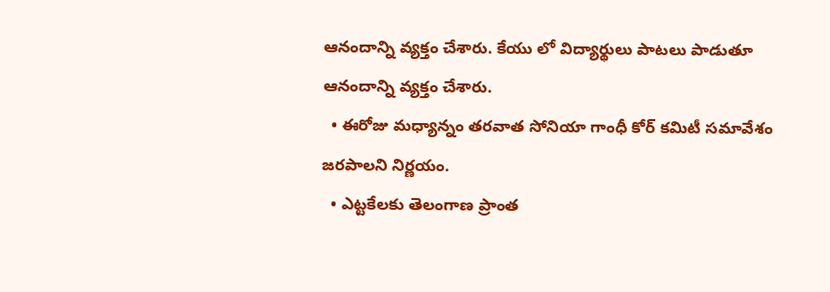ఆనందాన్ని వ్యక్తం చేశారు. కేయు లో విద్యార్థులు పాటలు పాడుతూ ఆనందాన్ని వ్యక్తం చేశారు.
  • ఈరోజు మధ్యాన్నం తరవాత సోనియా గాంధీ కోర్ కమిటీ సమావేశం జరపాలని నిర్ణయం.
  • ఎట్టకేలకు తెలంగాణ ప్రాంత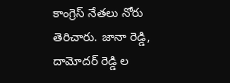కాంగ్రెస్ నేతలు నోరు తెరిచారు. జానా రెడ్డి, దామోదర్ రెడ్డి ల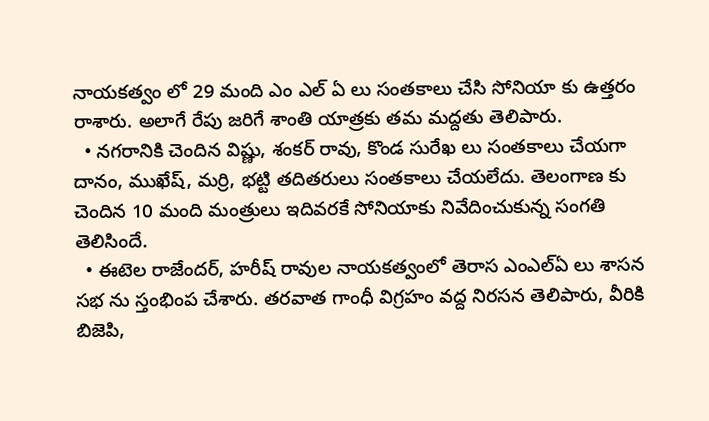నాయకత్వం లో 29 మంది ఎం ఎల్ ఏ లు సంతకాలు చేసి సోనియా కు ఉత్తరం రాశారు. అలాగే రేపు జరిగే శాంతి యాత్రకు తమ మద్దతు తెలిపారు.
  • నగరానికి చెందిన విష్ణు, శంకర్ రావు, కొండ సురేఖ లు సంతకాలు చేయగా దానం, ముఖేష్, మర్రి, భట్టి తదితరులు సంతకాలు చేయలేదు. తెలంగాణ కు చెందిన 10 మంది మంత్రులు ఇదివరకే సోనియాకు నివేదించుకున్న సంగతి తెలిసిందే.
  • ఈటెల రాజేందర్, హరీష్ రావుల నాయకత్వంలో తెరాస ఎంఎల్ఏ లు శాసన సభ ను స్తంభింప చేశారు. తరవాత గాంధీ విగ్రహం వద్ద నిరసన తెలిపారు, వీరికి బిజెపి,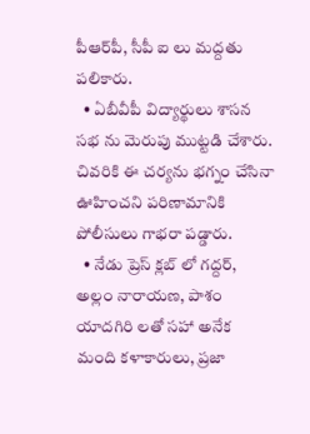పీఆర్‌పీ, సీపీ ఐ లు మద్దతు పలికారు.
  • ఏబీవీపీ విద్యార్థులు శాసన సభ ను మెరుపు ముట్టడి చేశారు. చివరికి ఈ చర్యను భగ్నం చేసినా ఊహించని పరిణామానికి పోలీసులు గాభరా పడ్డారు.
  • నేడు ప్రెస్ క్లబ్ లో గద్దర్, అల్లం నారాయణ, పాశం యాదగిరి లతో సహా అనేక మంది కళాకారులు, ప్రజా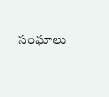సంఘాలు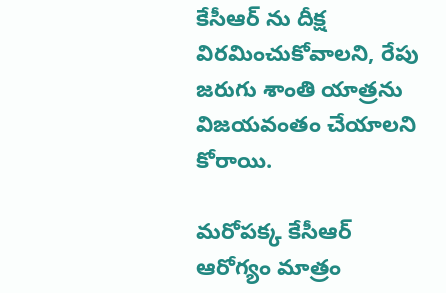కేసీఆర్ ను దీక్ష విరమించుకోవాలని, రేపు జరుగు శాంతి యాత్రను విజయవంతం చేయాలని కోరాయి.

మరోపక్క కేసీఆర్ ఆరోగ్యం మాత్రం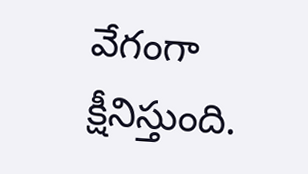వేగంగా క్షీనిస్తుంది.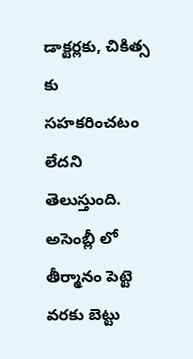డాక్టర్లకు, చికిత్స కు సహకరించటం లేదని తెలుస్తుంది. అసెంబ్లీ లో తీర్మానం పెట్టె వరకు బెట్టు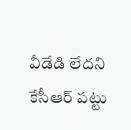వీడేడి లేదని కేసీఆర్ పట్టు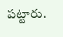పట్టారు.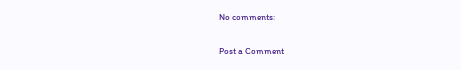No comments:

Post a Comment